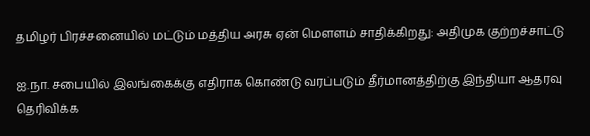தமிழர் பிரச்சனையில் மட்டும் மத்திய அரசு ஏன் மௌளம் சாதிக்கிறது: அதிமுக குற்றச்சாட்டு

ஐ.நா. சபையில் இலங்கைக்கு எதிராக கொண்டு வரப்படும் தீர்மானத்திற்கு இந்தியா ஆதரவு தெரிவிக்க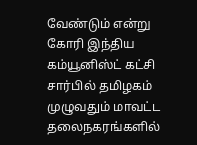வேண்டும் என்று கோரி இந்திய கம்யூனிஸ்ட் கட்சி சார்பில் தமிழகம் முழுவதும் மாவட்ட தலைநகரங்களில்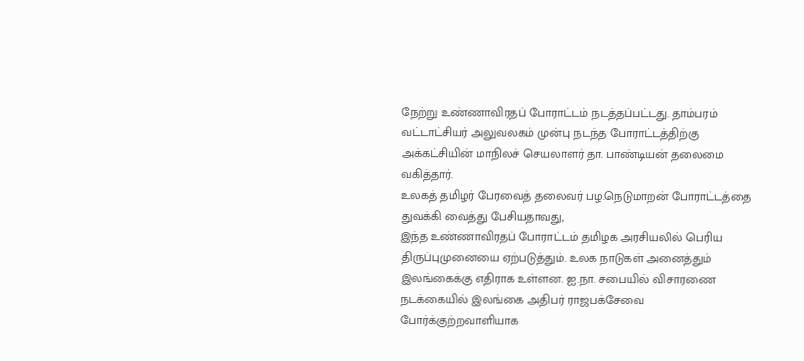நேற்று உண்ணாவிரதப் போராட்டம் நடத்தப்பட்டது. தாம்பரம் வட்டாட்சியர் அலுவலகம் முன்பு நடந்த போராட்டத்திற்கு அக்கட்சியின் மாநிலச் செயலாளர் தா. பாண்டியன் தலைமை வகித்தார்.
உலகத் தமிழர் பேரவைத் தலைவர் பழ.நெடுமாறன் போராட்டத்தை துவக்கி வைத்து பேசியதாவது,
இந்த உண்ணாவிரதப் போராட்டம் தமிழக அரசியலில் பெரிய திருப்புமுனையை ஏற்படுத்தும். உலக நாடுகள் அனைத்தும் இலங்கைக்கு எதிராக உள்ளன. ஐ.நா. சபையில் விசாரணை நடக்கையில் இலங்கை அதிபர் ராஜபக்சேவை போர்க்குற்றவாளியாக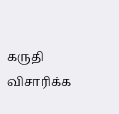கருதி விசாரிக்க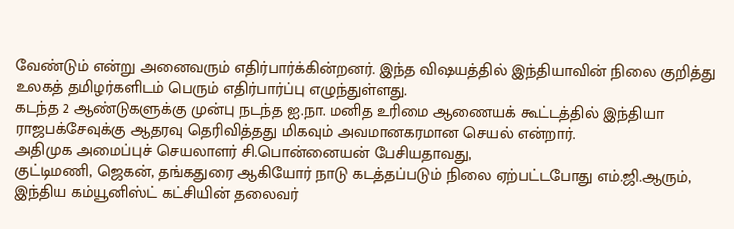வேண்டும் என்று அனைவரும் எதிர்பார்க்கின்றனர். இந்த விஷயத்தில் இந்தியாவின் நிலை குறித்து உலகத் தமிழர்களிடம் பெரும் எதிர்பார்ப்பு எழுந்துள்ளது.
கடந்த 2 ஆண்டுகளுக்கு முன்பு நடந்த ஐ.நா. மனித உரிமை ஆணையக் கூட்டத்தில் இந்தியா ராஜபக்சேவுக்கு ஆதரவு தெரிவித்தது மிகவும் அவமானகரமான செயல் என்றார்.
அதிமுக அமைப்புச் செயலாளர் சி.பொன்னையன் பேசியதாவது,
குட்டிமணி, ஜெகன், தங்கதுரை ஆகியோர் நாடு கடத்தப்படும் நிலை ஏற்பட்டபோது எம்.ஜி.ஆரும், இந்திய கம்யூனிஸ்ட் கட்சியின் தலைவர்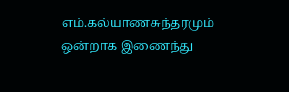எம்.கல்யாணசுந்தரமும் ஒன்றாக இணைந்து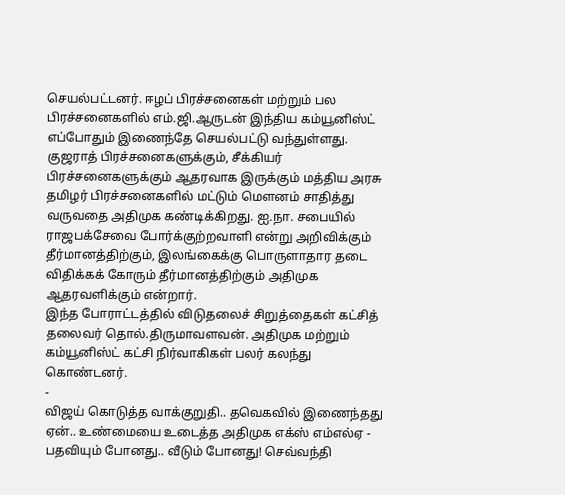செயல்பட்டனர். ஈழப் பிரச்சனைகள் மற்றும் பல பிரச்சனைகளில் எம்.ஜி.ஆருடன் இந்திய கம்யூனிஸ்ட் எப்போதும் இணைந்தே செயல்பட்டு வந்துள்ளது.
குஜராத் பிரச்சனைகளுக்கும், சீக்கியர் பிரச்சனைகளுக்கும் ஆதரவாக இருக்கும் மத்திய அரசு தமிழர் பிரச்சனைகளில் மட்டும் மௌனம் சாதித்து வருவதை அதிமுக கண்டிக்கிறது. ஐ.நா. சபையில் ராஜபக்சேவை போர்க்குற்றவாளி என்று அறிவிக்கும் தீர்மானத்திற்கும், இலங்கைக்கு பொருளாதார தடை விதிக்கக் கோரும் தீர்மானத்திற்கும் அதிமுக ஆதரவளிக்கும் என்றார்.
இந்த போராட்டத்தில் விடுதலைச் சிறுத்தைகள் கட்சித் தலைவர் தொல்.திருமாவளவன். அதிமுக மற்றும் கம்யூனிஸ்ட் கட்சி நிர்வாகிகள் பலர் கலந்து கொண்டனர்.
-
விஜய் கொடுத்த வாக்குறுதி.. தவெகவில் இணைந்தது ஏன்.. உண்மையை உடைத்த அதிமுக எக்ஸ் எம்எல்ஏ -
பதவியும் போனது.. வீடும் போனது! செவ்வந்தி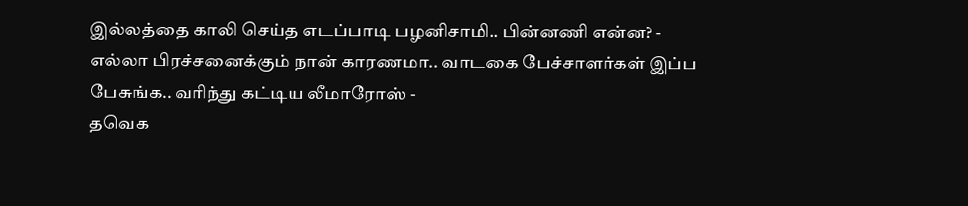இல்லத்தை காலி செய்த எடப்பாடி பழனிசாமி.. பின்னணி என்ன? -
எல்லா பிரச்சனைக்கும் நான் காரணமா.. வாடகை பேச்சாளர்கள் இப்ப பேசுங்க.. வரிந்து கட்டிய லீமாரோஸ் -
தவெக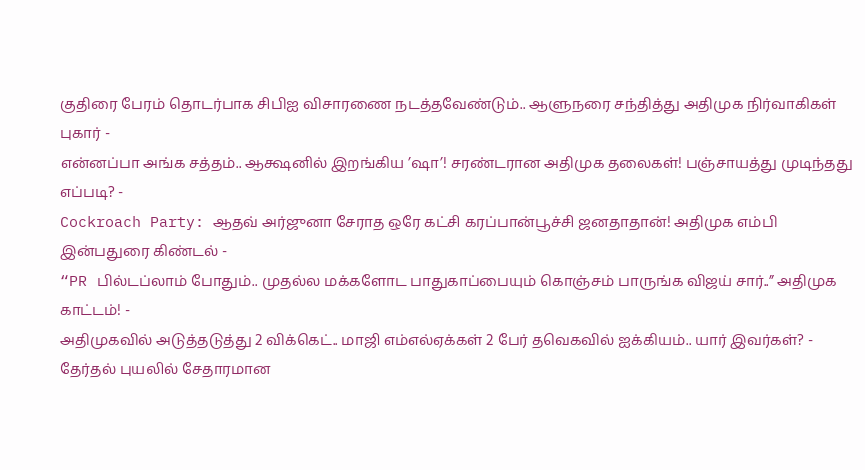குதிரை பேரம் தொடர்பாக சிபிஐ விசாரணை நடத்தவேண்டும்.. ஆளுநரை சந்தித்து அதிமுக நிர்வாகிகள் புகார் -
என்னப்பா அங்க சத்தம்.. ஆக்ஷனில் இறங்கிய ’ஷா’! சரண்டரான அதிமுக தலைகள்! பஞ்சாயத்து முடிந்தது எப்படி? -
Cockroach Party: ஆதவ் அர்ஜுனா சேராத ஒரே கட்சி கரப்பான்பூச்சி ஜனதாதான்! அதிமுக எம்பி இன்பதுரை கிண்டல் -
“PR பில்டப்லாம் போதும்.. முதல்ல மக்களோட பாதுகாப்பையும் கொஞ்சம் பாருங்க விஜய் சார்..” அதிமுக காட்டம்! -
அதிமுகவில் அடுத்தடுத்து 2 விக்கெட்.. மாஜி எம்எல்ஏக்கள் 2 பேர் தவெகவில் ஐக்கியம்.. யார் இவர்கள்? -
தேர்தல் புயலில் சேதாரமான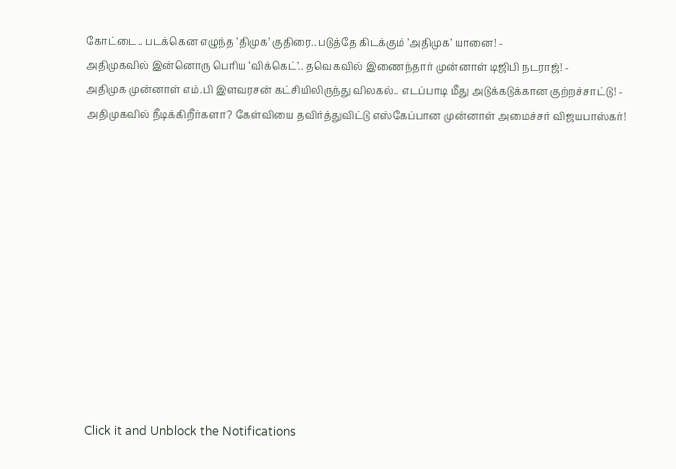கோட்டை.. படக்கென எழுந்த ’திமுக’ குதிரை.. படுத்தே கிடக்கும் ’அதிமுக’ யானை! -
அதிமுகவில் இன்னொரு பெரிய ‘விக்கெட்’.. தவெகவில் இணைந்தார் முன்னாள் டிஜிபி நடராஜ்! -
அதிமுக முன்னாள் எம்.பி இளவரசன் கட்சியிலிருந்து விலகல்.. எடப்பாடி மீது அடுக்கடுக்கான குற்றச்சாட்டு! -
அதிமுகவில் நீடிக்கிறீர்களா? கேள்வியை தவிர்த்துவிட்டு எஸ்கேப்பான முன்னாள் அமைச்சர் விஜயபாஸ்கர்!












Click it and Unblock the Notifications